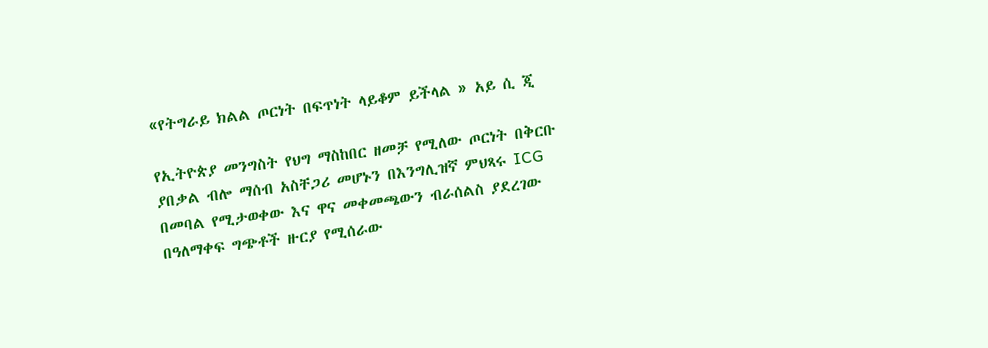«የትግራይ ክልል ጦርነት በፍጥነት ላይቆም ይችላል » አይ ሲ ጂ

የኢትዮጵያ መንግስት የህግ ማስከበር ዘመቻ የሚለው ጦርነት በቅርቡ ያበቃል ብሎ ማሰብ አስቸጋሪ መሆኑን በእንግሊዝኛ ምህጻሩ ICG በመባል የሚታወቀው እና ዋና መቀመጫውን ብራሰልስ ያደረገው በዓለማቀፍ ግጭቶች ዙርያ የሚሰራው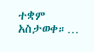ተቋም አስታወቀ።…